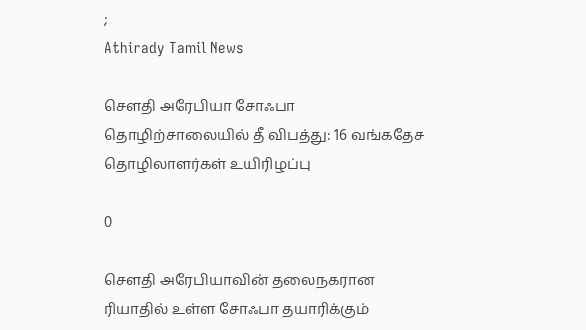;
Athirady Tamil News

சௌதி அரேபியா சோஃபா தொழிற்சாலையில் தீ விபத்து: 16 வங்கதேச தொழிலாளர்கள் உயிரிழப்பு

0

சௌதி அரேபியாவின் தலைநகரான ரியாதில் உள்ள சோஃபா தயாரிக்கும்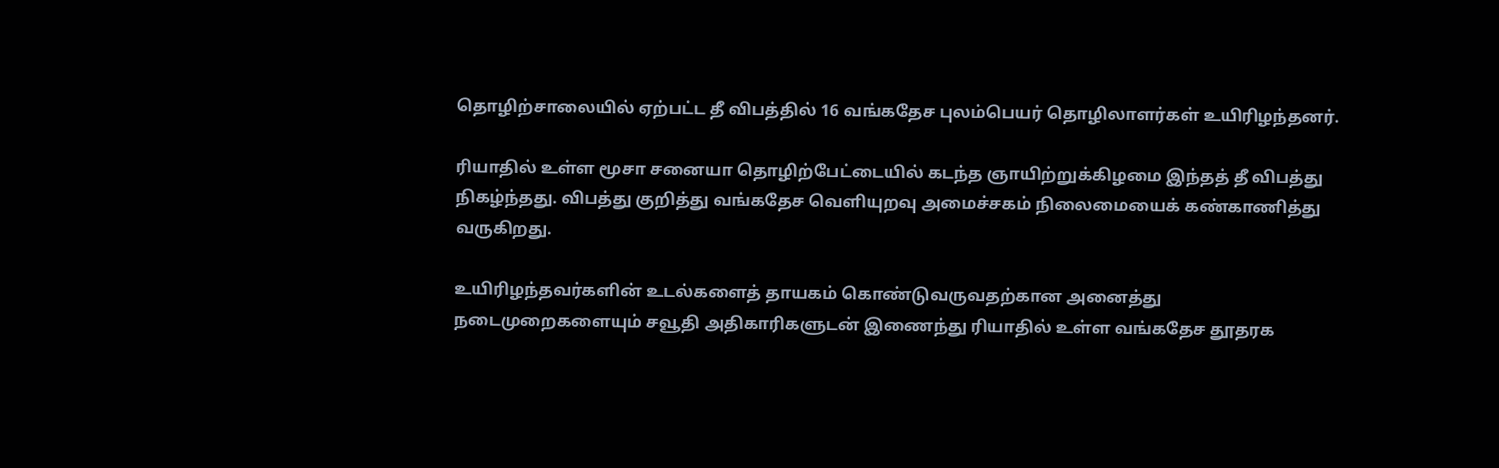தொழிற்சாலையில் ஏற்பட்ட தீ விபத்தில் 16 வங்கதேச புலம்பெயர் தொழிலாளர்கள் உயிரிழந்தனர்.

ரியாதில் உள்ள மூசா சனையா தொழிற்பேட்டையில் கடந்த ஞாயிற்றுக்கிழமை இந்தத் தீ விபத்து நிகழ்ந்தது. விபத்து குறித்து வங்கதேச வெளியுறவு அமைச்சகம் நிலைமையைக் கண்காணித்து வருகிறது.

உயிரிழந்தவர்களின் உடல்களைத் தாயகம் கொண்டுவருவதற்கான அனைத்து நடைமுறைகளையும் சவூதி அதிகாரிகளுடன் இணைந்து ரியாதில் உள்ள வங்கதேச தூதரக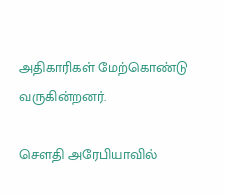அதிகாரிகள் மேற்கொண்டு வருகின்றனர்.

சௌதி அரேபியாவில்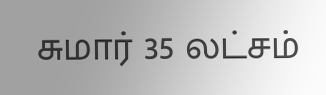சுமார் 35 லட்சம்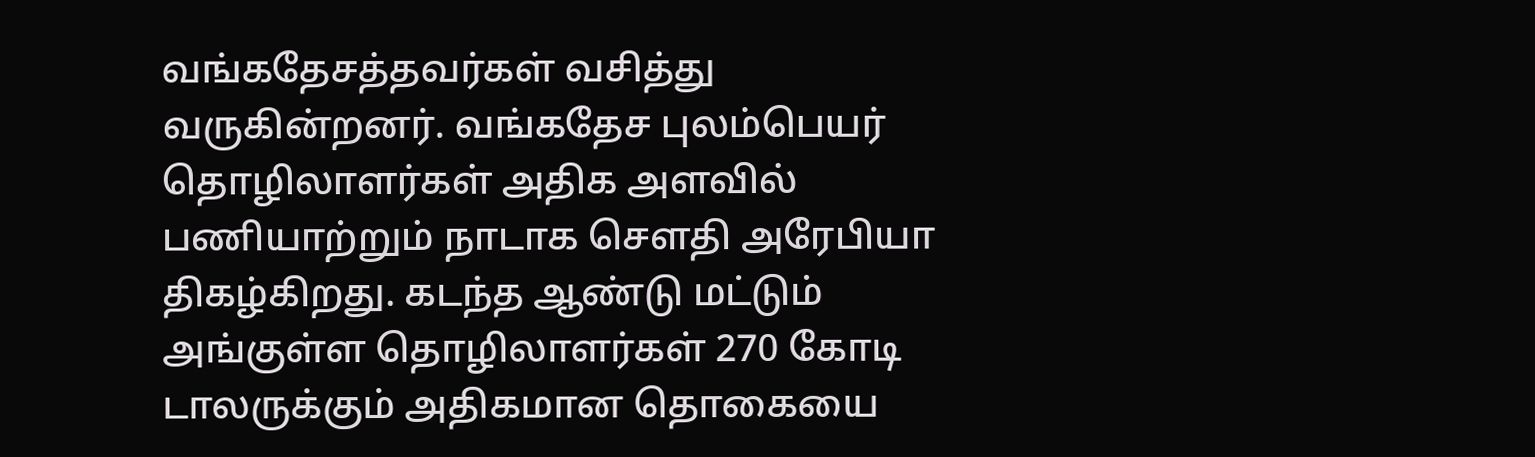வங்கதேசத்தவர்கள் வசித்து வருகின்றனர். வங்கதேச புலம்பெயர் தொழிலாளர்கள் அதிக அளவில் பணியாற்றும் நாடாக சௌதி அரேபியா திகழ்கிறது. கடந்த ஆண்டு மட்டும் அங்குள்ள தொழிலாளர்கள் 270 கோடி டாலருக்கும் அதிகமான தொகையை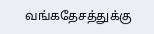வங்கதேசத்துக்கு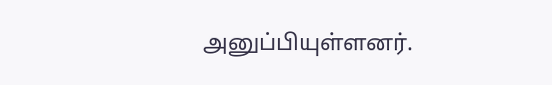அனுப்பியுள்ளனர்.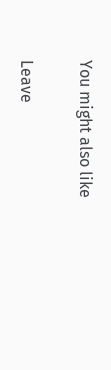You might also like

Leave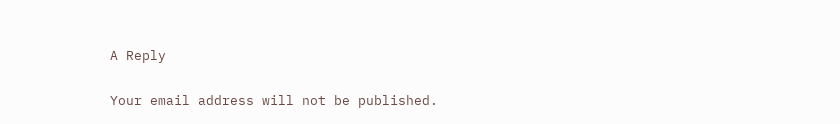A Reply

Your email address will not be published.